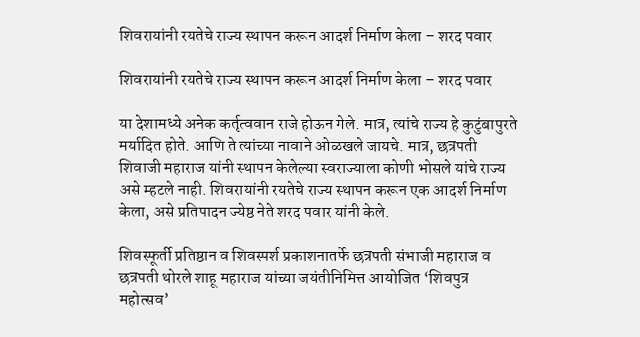शिवरायांनी रयतेचे राज्य स्थापन करून आदर्श निर्माण केला – शरद पवार

शिवरायांनी रयतेचे राज्य स्थापन करून आदर्श निर्माण केला – शरद पवार

या देशामध्ये अनेक कर्तृत्ववान राजे होऊन गेले. मात्र, त्यांचे राज्य हे कुटुंबापुरते मर्यादित होते. आणि ते त्यांच्या नावाने ओळखले जायचे. मात्र, छत्रपती शिवाजी महाराज यांनी स्थापन केलेल्या स्वराज्याला कोणी भोसले यांचे राज्य असे म्हटले नाही. शिवरायांनी रयतेचे राज्य स्थापन करून एक आदर्श निर्माण केला, असे प्रतिपादन ज्येष्ठ नेते शरद पवार यांनी केले.

शिवस्फूर्ती प्रतिष्ठान व शिवस्पर्श प्रकाशनातर्फे छत्रपती संभाजी महाराज व छत्रपती थोरले शाहू महाराज यांच्या जयंतीनिमित्त आयोजित ‘शिवपुत्र महोत्सव’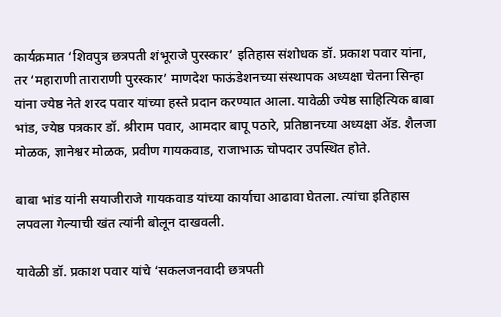कार्यक्रमात ‘शिवपुत्र छत्रपती शंभूराजे पुरस्कार’ इतिहास संशोधक डॉ. प्रकाश पवार यांना, तर ‘महाराणी ताराराणी पुरस्कार’ माणदेश फाऊंडेशनच्या संस्थापक अध्यक्षा चेतना सिन्हा यांना ज्येष्ठ नेते शरद पवार यांच्या हस्ते प्रदान करण्यात आला. यावेळी ज्येष्ठ साहित्यिक बाबा भांड, ज्येष्ठ पत्रकार डॉ. श्रीराम पवार, आमदार बापू पठारे, प्रतिष्ठानच्या अध्यक्षा ॲड. शैलजा मोळक, ज्ञानेश्वर मोळक, प्रवीण गायकवाड, राजाभाऊ चोपदार उपस्थित होते.

बाबा भांड यांनी सयाजीराजे गायकवाड यांच्या कार्याचा आढावा घेतला. त्यांचा इतिहास लपवला गेल्याची खंत त्यांनी बोलून दाखवली.

यावेळी डॉ. प्रकाश पवार यांचे ‘सकलजनवादी छत्रपती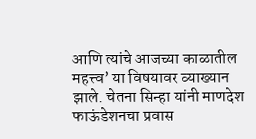आणि त्यांचे आजच्या काळातील महत्त्व’ या विषयावर व्याख्यान झाले. चेतना सिन्हा यांनी माणदेश फाऊंडेशनचा प्रवास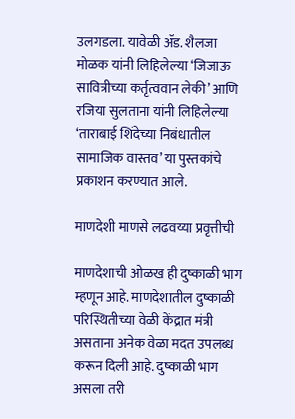उलगडला. यावेळी ॲड. शैलजा मोळक यांनी लिहिलेल्या ‘जिजाऊ सावित्रीच्या कर्तृत्ववान लेकी’ आणि रजिया सुलताना यांनी लिहिलेल्या ‘ताराबाई शिंदेच्या निबंधातील सामाजिक वास्तव’ या पुस्तकांचे प्रकाशन करण्यात आले.

माणदेशी माणसे लढवय्या प्रवृत्तीची

माणदेशाची ओळख ही दुष्काळी भाग म्हणून आहे. माणदेशातील दुष्काळी परिस्थितीच्या वेळी केंद्रात मंत्री असताना अनेक वेळा मदत उपलब्ध करून दिली आहे. दुष्काळी भाग असला तरी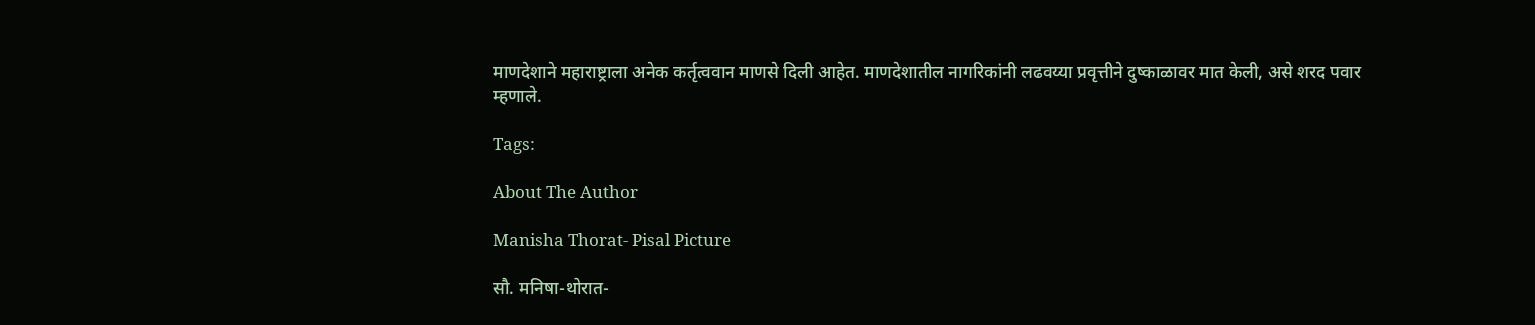माणदेशाने महाराष्ट्राला अनेक कर्तृत्ववान माणसे दिली आहेत. माणदेशातील नागरिकांनी लढवय्या प्रवृत्तीने दुष्काळावर मात केली, असे शरद पवार म्हणाले.

Tags:

About The Author

Manisha Thorat- Pisal Picture

सौ. मनिषा-थोरात-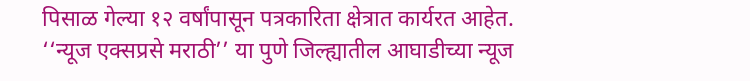पिसाळ गेल्या १२ वर्षांपासून पत्रकारिता क्षेत्रात कार्यरत आहेत. ‘‘न्यूज एक्सप्रसे मराठी’’ या पुणे जिल्ह्यातील आघाडीच्या न्यूज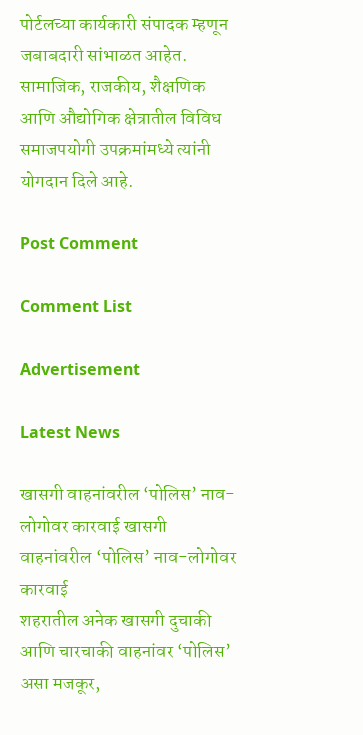पोर्टलच्या कार्यकारी संपादक म्हणून जबाबदारी सांभाळत आहेत. सामाजिक, राजकीय, शैक्षणिक आणि औद्योगिक क्षेत्रातील विविध समाजपयोगी उपक्रमांमध्ये त्यांनी योगदान दिले आहे.

Post Comment

Comment List

Advertisement

Latest News

खासगी वाहनांवरील ‘पोलिस’ नाव-लोगोवर कारवाई खासगी वाहनांवरील ‘पोलिस’ नाव-लोगोवर कारवाई
शहरातील अनेक खासगी दुचाकी आणि चारचाकी वाहनांवर ‘पोलिस’ असा मजकूर,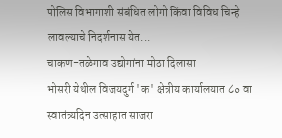पोलिस विभागाशी संबंधित लोगो किंवा विविध चिन्हे लावल्याचे निदर्शनास येत...
चाकण-तळेगाव उद्योगांना मोठा दिलासा
भोसरी येथील विजयदुर्ग 'क' क्षेत्रीय कार्यालयात ८० वा स्वातंत्र्यदिन उत्साहात साजरा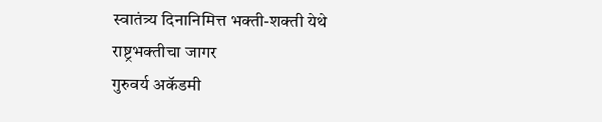स्वातंत्र्य दिनानिमित्त भक्ती-शक्ती येथे राष्ट्रभक्तीचा जागर
गुरुवर्य अकॅडमी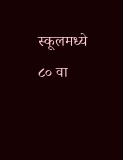स्कूलमध्ये ८० वा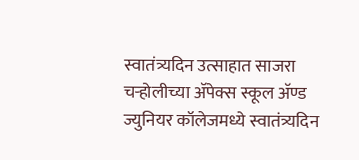स्वातंत्र्यदिन उत्साहात साजरा
चऱ्होलीच्या अ‍ॅपेक्स स्कूल अ‍ॅण्ड ज्युनियर कॉलेजमध्ये स्वातंत्र्यदिन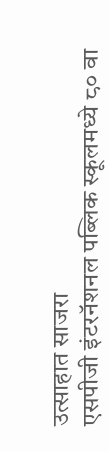उत्साहात साजरा
एसपीजी इंटरनॅशनल पब्लिक स्कूलमध्ये ८० वा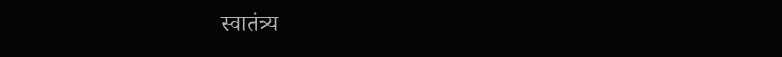स्वातंत्र्य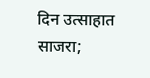दिन उत्साहात साजरा;